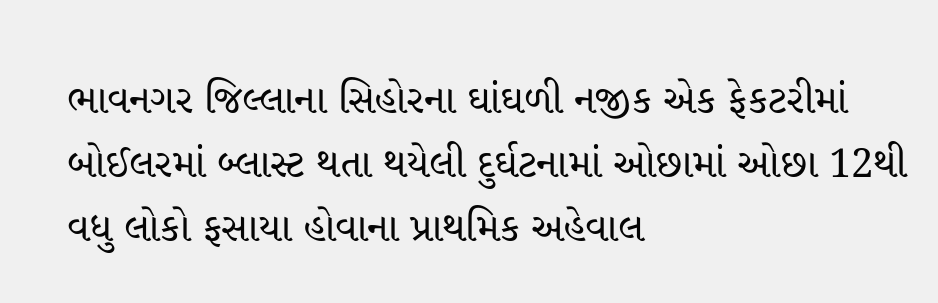ભાવનગર જિલ્લાના સિહોરના ઘાંઘળી નજીક એક ફેકટરીમાં બોઈલરમાં બ્લાસ્ટ થતા થયેલી દુર્ઘટનામાં ઓછામાં ઓછા 12થી વધુ લોકો ફસાયા હોવાના પ્રાથમિક અહેવાલ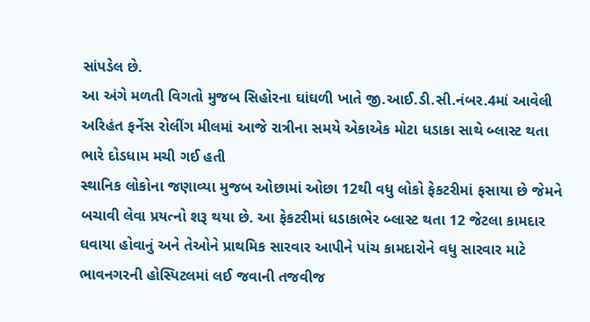સાંપડેલ છે.
આ અંગે મળતી વિગતો મુજબ સિહોરના ઘાંઘળી ખાતે જી.આઈ.ડી.સી.નંબર.4માં આવેલી અરિહંત ફર્નેસ રોલીંગ મીલમાં આજે રાત્રીના સમયે એકાએક મોટા ધડાકા સાથે બ્લાસ્ટ થતા ભારે દોડધામ મચી ગઈ હતી
સ્થાનિક લોકોના જણાવ્યા મુજબ ઓછામાં ઓછા 12થી વધુ લોકો ફેકટરીમાં ફસાયા છે જેમને બચાવી લેવા પ્રયત્નો શરૂ થયા છે. આ ફેકટરીમાં ધડાકાભેર બ્લાસ્ટ થતા 12 જેટલા કામદાર ઘવાયા હોવાનું અને તેઓને પ્રાથમિક સારવાર આપીને પાંચ કામદારોને વધુ સારવાર માટે ભાવનગરની હોસ્પિટલમાં લઈ જવાની તજવીજ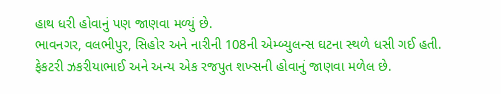હાથ ધરી હોવાનું પણ જાણવા મળ્યું છે.
ભાવનગર, વલભીપુર, સિહોર અને નારીની 108ની એમ્બ્યુલન્સ ઘટના સ્થળે ધસી ગઈ હતી. ફેકટરી ઝકરીયાભાઈ અને અન્ય એક રજપુત શખ્સની હોવાનું જાણવા મળેલ છે.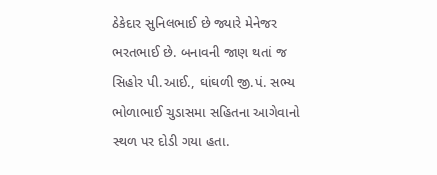ઠેકેદાર સુનિલભાઈ છે જ્યારે મેનેજર ભરતભાઈ છે. બનાવની જાણ થતાં જ સિહોર પી.આઈ., ઘાંઘળી જી.પં. સભ્ય ભોળાભાઈ ચુડાસમા સહિતના આગેવાનો સ્થળ પર દોડી ગયા હતા.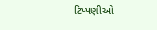ટિપ્પણીઓ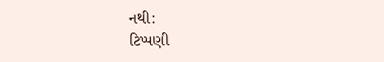નથી:
ટિપ્પણી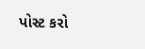પોસ્ટ કરો